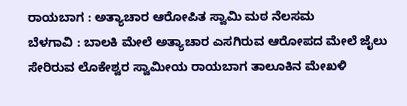ರಾಯಬಾಗ : ಅತ್ಯಾಚಾರ ಆರೋಪಿತ ಸ್ವಾಮಿ ಮಠ ನೆಲಸಮ
ಬೆಳಗಾವಿ : ಬಾಲಕಿ ಮೇಲೆ ಅತ್ಯಾಚಾರ ಎಸಗಿರುವ ಆರೋಪದ ಮೇಲೆ ಜೈಲು ಸೇರಿರುವ ಲೊಕೇಶ್ವರ ಸ್ವಾಮೀಯ ರಾಯಬಾಗ ತಾಲೂಕಿನ ಮೇಖಳಿ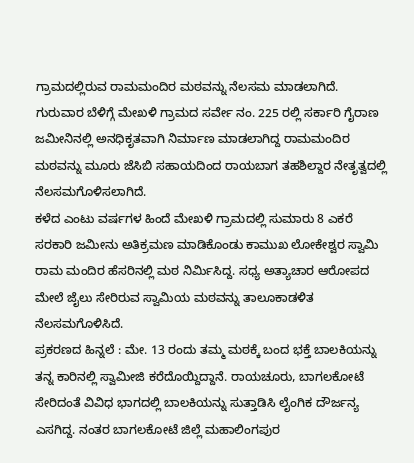ಗ್ರಾಮದಲ್ಲಿರುವ ರಾಮಮಂದಿರ ಮಠವನ್ನು ನೆಲಸಮ ಮಾಡಲಾಗಿದೆ.
ಗುರುವಾರ ಬೆಳಿಗ್ಗೆ ಮೇಖಳಿ ಗ್ರಾಮದ ಸರ್ವೇ ನಂ. 225 ರಲ್ಲಿ ಸರ್ಕಾರಿ ಗೈರಾಣ ಜಮೀನಿನಲ್ಲಿ ಅನಧಿಕೃತವಾಗಿ ನಿರ್ಮಾಣ ಮಾಡಲಾಗಿದ್ದ ರಾಮಮಂದಿರ ಮಠವನ್ನು ಮೂರು ಜೆಸಿಬಿ ಸಹಾಯದಿಂದ ರಾಯಬಾಗ ತಹಶಿಲ್ದಾರ ನೇತೃತ್ವದಲ್ಲಿ ನೆಲಸಮಗೊಳಿಸಲಾಗಿದೆ.
ಕಳೆದ ಎಂಟು ವರ್ಷಗಳ ಹಿಂದೆ ಮೇಖಳಿ ಗ್ರಾಮದಲ್ಲಿ ಸುಮಾರು 8 ಎಕರೆ ಸರಕಾರಿ ಜಮೀನು ಅತಿಕ್ರಮಣ ಮಾಡಿಕೊಂಡು ಕಾಮುಖ ಲೋಕೇಶ್ವರ ಸ್ವಾಮಿ ರಾಮ ಮಂದಿರ ಹೆಸರಿನಲ್ಲಿ ಮಠ ನಿರ್ಮಿಸಿದ್ದ. ಸಧ್ಯ ಅತ್ಯಾಚಾರ ಆರೋಪದ ಮೇಲೆ ಜೈಲು ಸೇರಿರುವ ಸ್ವಾಮಿಯ ಮಠವನ್ನು ತಾಲೂಕಾಡಳಿತ ನೆಲಸಮಗೊಳಿಸಿದೆ.
ಪ್ರಕರಣದ ಹಿನ್ನಲೆ : ಮೇ. 13 ರಂದು ತಮ್ಮ ಮಠಕ್ಕೆ ಬಂದ ಭಕ್ತೆ ಬಾಲಕಿಯನ್ನು ತನ್ನ ಕಾರಿನಲ್ಲಿ ಸ್ವಾಮೀಜಿ ಕರೆದೊಯ್ದಿದ್ದಾನೆ. ರಾಯಚೂರು, ಬಾಗಲಕೋಟೆ ಸೇರಿದಂತೆ ವಿವಿಧ ಭಾಗದಲ್ಲಿ ಬಾಲಕಿಯನ್ನು ಸುತ್ತಾಡಿಸಿ ಲೈಂಗಿಕ ದೌರ್ಜನ್ಯ ಎಸಗಿದ್ದ. ನಂತರ ಬಾಗಲಕೋಟೆ ಜಿಲ್ಲೆ ಮಹಾಲಿಂಗಪುರ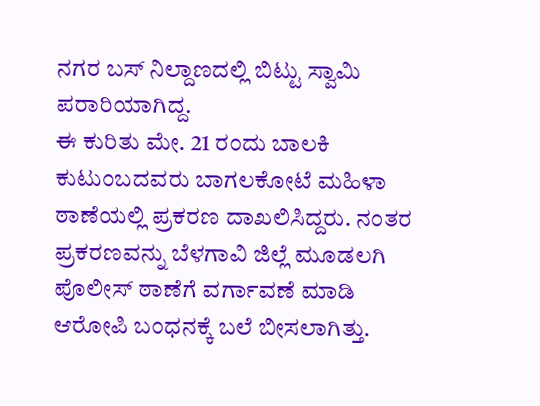ನಗರ ಬಸ್ ನಿಲ್ದಾಣದಲ್ಲಿ ಬಿಟ್ಟು ಸ್ವಾಮಿ ಪರಾರಿಯಾಗಿದ್ದ.
ಈ ಕುರಿತು ಮೇ. 21 ರಂದು ಬಾಲಕಿ ಕುಟುಂಬದವರು ಬಾಗಲಕೋಟೆ ಮಹಿಳಾ ಠಾಣೆಯಲ್ಲಿ ಪ್ರಕರಣ ದಾಖಲಿಸಿದ್ದರು. ನಂತರ ಪ್ರಕರಣವನ್ನು ಬೆಳಗಾವಿ ಜಿಲ್ಲೆ ಮೂಡಲಗಿ ಪೊಲೀಸ್ ಠಾಣೆಗೆ ವರ್ಗಾವಣೆ ಮಾಡಿ ಆರೋಪಿ ಬಂಧನಕ್ಕೆ ಬಲೆ ಬೀಸಲಾಗಿತ್ತು.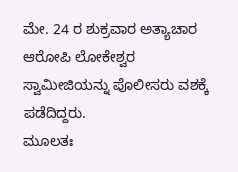ಮೇ. 24 ರ ಶುಕ್ರವಾರ ಅತ್ಯಾಚಾರ ಆರೋಪಿ ಲೋಕೇಶ್ವರ ಸ್ವಾಮೀಜಿಯನ್ನು ಪೊಲೀಸರು ವಶಕ್ಕೆ ಪಡೆದಿದ್ದರು.
ಮೂಲತಃ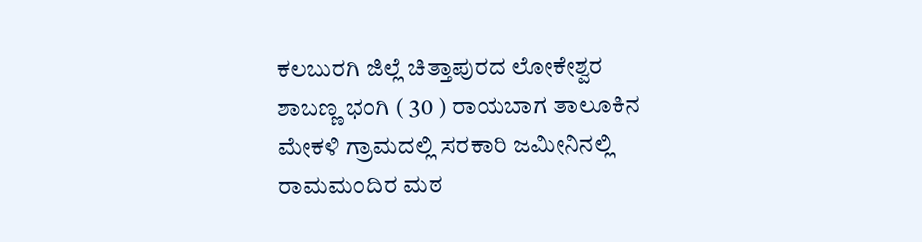ಕಲಬುರಗಿ ಜಿಲ್ಲೆ ಚಿತ್ತಾಪುರದ ಲೋಕೇಶ್ವರ ಶಾಬಣ್ಣ ಭಂಗಿ ( 30 ) ರಾಯಬಾಗ ತಾಲೂಕಿನ ಮೇಕಳಿ ಗ್ರಾಮದಲ್ಲಿ ಸರಕಾರಿ ಜಮೀನಿನಲ್ಲಿ ರಾಮಮಂದಿರ ಮಠ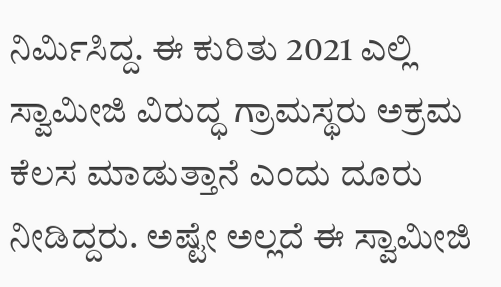ನಿರ್ಮಿಸಿದ್ದ. ಈ ಕುರಿತು 2021 ಎಲ್ಲಿ ಸ್ವಾಮೀಜಿ ವಿರುದ್ಧ ಗ್ರಾಮಸ್ಥರು ಅಕ್ರಮ ಕೆಲಸ ಮಾಡುತ್ತಾನೆ ಎಂದು ದೂರು ನೀಡಿದ್ದರು. ಅಷ್ಟೇ ಅಲ್ಲದೆ ಈ ಸ್ವಾಮೀಜಿ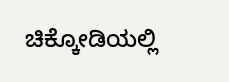ಚಿಕ್ಕೋಡಿಯಲ್ಲಿ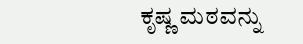ಕೃಷ್ಣ ಮಠವನ್ನು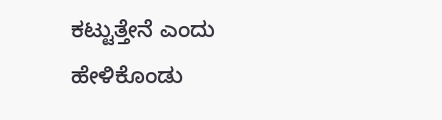ಕಟ್ಟುತ್ತೇನೆ ಎಂದು ಹೇಳಿಕೊಂಡು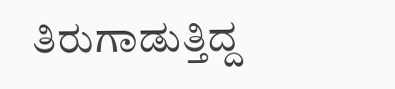ತಿರುಗಾಡುತ್ತಿದ್ದ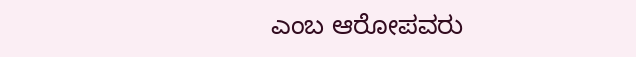ಎಂಬ ಆರೋಪವರು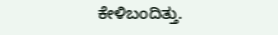ಕೇಳಿಬಂದಿತ್ತು.